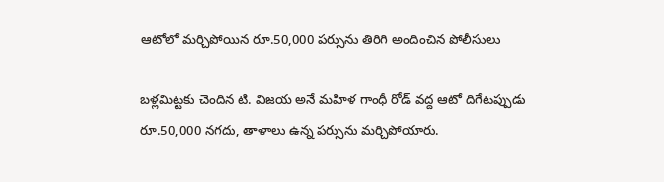ఆటోలో మర్చిపోయిన రూ.50,000 పర్సును తిరిగి అందించిన పోలీసులు

బళ్లమిట్టకు చెందిన టి. విజయ అనే మహిళ గాంధీ రోడ్ వద్ద ఆటో దిగేటప్పుడు రూ.50,000 నగదు, తాళాలు ఉన్న పర్సును మర్చిపోయారు.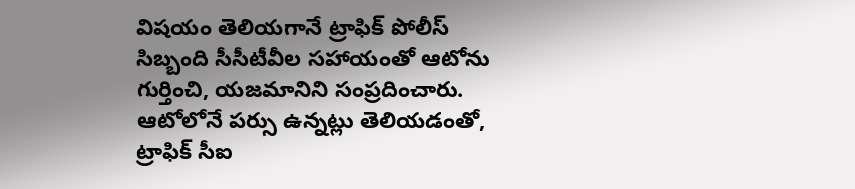విషయం తెలియగానే ట్రాఫిక్ పోలీస్ సిబ్బంది సీసీటీవీల సహాయంతో ఆటోను గుర్తించి, యజమానిని సంప్రదించారు. ఆటోలోనే పర్సు ఉన్నట్లు తెలియడంతో, ట్రాఫిక్ సీఐ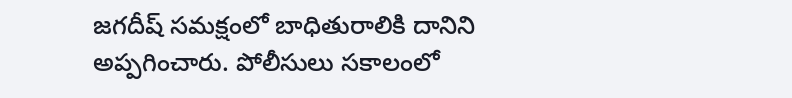జగదీష్ సమక్షంలో బాధితురాలికి దానిని అప్పగించారు. పోలీసులు సకాలంలో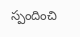స్పందించి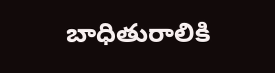బాధితురాలికి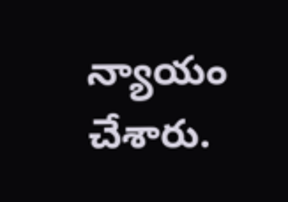న్యాయం చేశారు.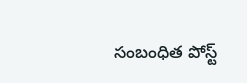సంబంధిత పోస్ట్